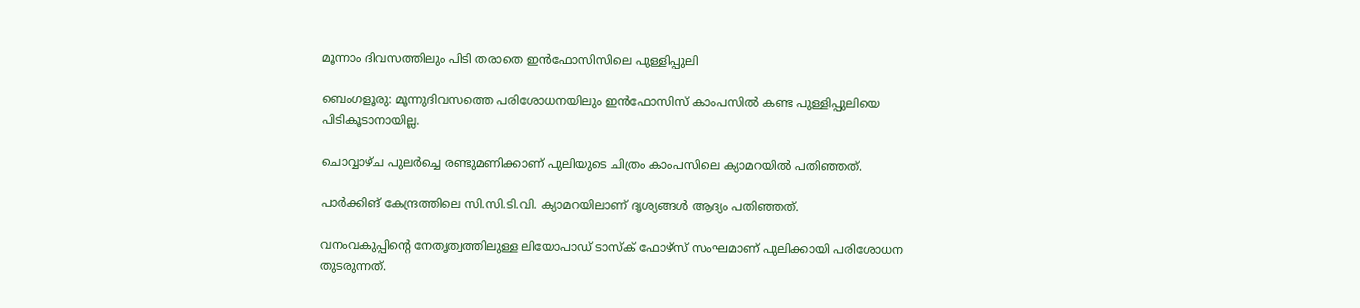മൂന്നാം ദിവസത്തിലും പിടി തരാതെ ഇൻഫോസിസിലെ പുള്ളിപ്പുലി

ബെംഗളൂരു: മൂന്നുദിവസത്തെ പരിശോധനയിലും ഇൻഫോസിസ് കാംപസിൽ കണ്ട പുള്ളിപ്പുലിയെ പിടികൂടാനായില്ല.

ചൊവ്വാഴ്ച പുലർച്ചെ രണ്ടുമണിക്കാണ് പുലിയുടെ ചിത്രം കാംപസിലെ ക്യാമറയിൽ പതിഞ്ഞത്.

പാർക്കിങ് കേന്ദ്രത്തിലെ സി.സി.ടി.വി. ക്യാമറയിലാണ് ദൃശ്യങ്ങൾ ആദ്യം പതിഞ്ഞത്.

വനംവകുപ്പിന്റെ നേതൃത്വത്തിലുള്ള ലിയോപാഡ് ടാസ്‌ക് ഫോഴ്‌സ് സംഘമാണ് പുലിക്കായി പരിശോധന തുടരുന്നത്.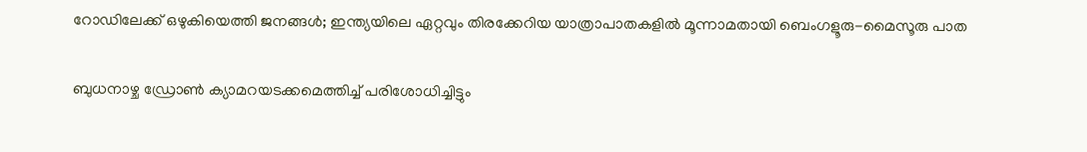റോഡിലേക്ക് ഒഴുകിയെത്തി ജനങ്ങൾ; ഇന്ത്യയിലെ ഏറ്റവും തിരക്കേറിയ യാത്രാപാതകളിൽ മൂന്നാമതായി ബെംഗളൂരു-മൈസൂരു പാത

ബുധനാഴ്ച ഡ്രോൺ ക്യാമറയടക്കമെത്തിച്ച് പരിശോധിച്ചിട്ടും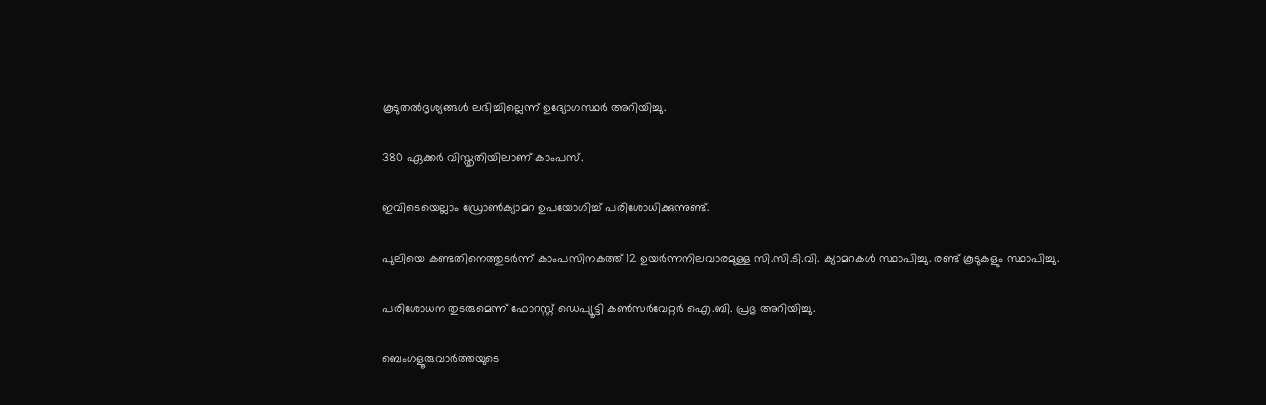കൂടുതൽദൃശ്യങ്ങൾ ലഭിച്ചില്ലെന്ന് ഉദ്യോഗസ്ഥർ അറിയിച്ചു.

380 ഏക്കർ വിസ്തൃതിയിലാണ് കാംപസ്.

ഇവിടെയെല്ലാം ഡ്രോൺക്യാമറ ഉപയോഗിച്ച് പരിശോധിക്കുന്നുണ്ട്.

പുലിയെ കണ്ടതിനെത്തുടർന്ന് കാംപസിനകത്ത് 12 ഉയർന്നനിലവാരമുള്ള സി.സി.ടി.വി. ക്യാമറകൾ സ്ഥാപിച്ചു. രണ്ട് കൂടുകളും സ്ഥാപിച്ചു.

പരിശോധന തുടരുമെന്ന് ഫോറസ്റ്റ് ഡെപ്യൂട്ടി കൺസർവേറ്റർ ഐ.ബി. പ്രഭു അറിയിച്ചു.

ബെംഗളൂരുവാർത്തയുടെ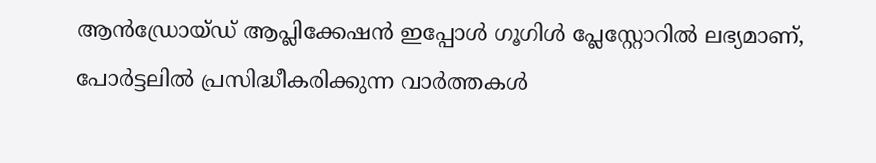ആൻഡ്രോയ്ഡ് ആപ്ലിക്കേഷൻ ഇപ്പോൾ ഗൂഗിൾ പ്ലേസ്റ്റോറിൽ ലഭ്യമാണ്, പോർട്ടലിൽ പ്രസിദ്ധീകരിക്കുന്ന വാർത്തകൾ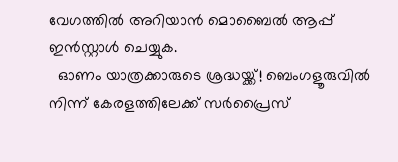വേഗത്തിൽ അറിയാൻ മൊബൈൽ ആപ്പ് ഇൻസ്റ്റാൾ ചെയ്യുക.
  ഓണം യാത്രക്കാരുടെ ശ്രദ്ധയ്ക്ക്! ബെംഗളൂരുവിൽ നിന്ന് കേരളത്തിലേക്ക് സർപ്രൈസ്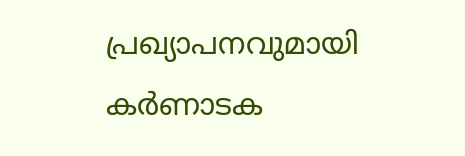പ്രഖ്യാപനവുമായി കർണാടക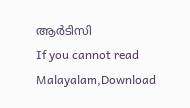ആർടിസി
If you cannot read Malayalam,Download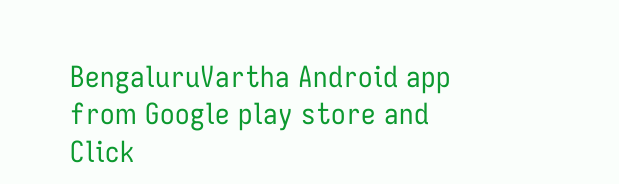BengaluruVartha Android app from Google play store and Click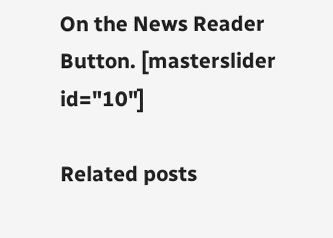On the News Reader Button. [masterslider id="10"]

Related posts